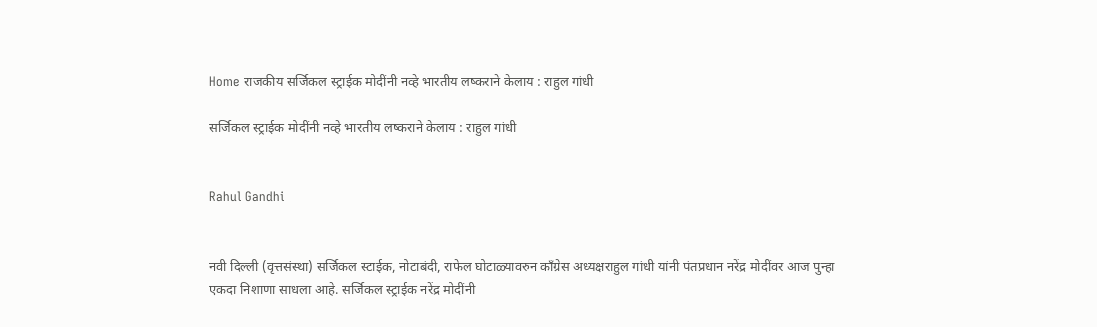Home राजकीय सर्जिकल स्ट्राईक मोदींनी नव्हे भारतीय लष्कराने केलाय : राहुल गांधी

सर्जिकल स्ट्राईक मोदींनी नव्हे भारतीय लष्कराने केलाय : राहुल गांधी


Rahul Gandhi


नवी दिल्ली (वृत्तसंस्था) सर्जिकल स्टाईक, नोटाबंदी, राफेल घोटाळ्यावरुन काँग्रेस अध्यक्षराहुल गांधी यांनी पंतप्रधान नरेंद्र मोदींवर आज पुन्हा एकदा निशाणा साधला आहे. सर्जिकल स्ट्राईक नरेंद्र मोदींनी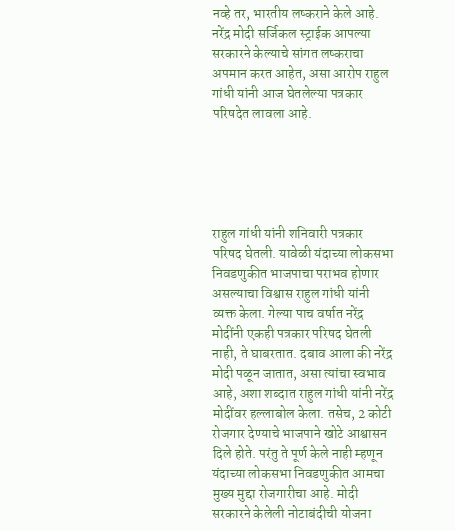नव्हे तर, भारतीय लष्कराने केले आहे. नरेंद्र मोदी सर्जिकल स्ट्राईक आपल्या सरकारने केल्याचे सांगत लष्कराचा अपमान करत आहेत, असा आरोप राहुल गांधी यांनी आज घेतलेल्या पत्रकार परिषदेत लावला आहे.





राहुल गांधी यांनी शनिवारी पत्रकार परिषद घेतली. यावेळी यंदाच्या लोकसभा निवडणुकीत भाजपाचा पराभव होणार असल्याचा विश्वास राहुल गांधी यांनी व्यक्त केला. गेल्या पाच वर्षात नरेंद्र मोदींनी एकही पत्रकार परिषद घेतली नाही, ते घाबरतात. दबाव आला की नरेंद्र मोदी पळून जातात, असा त्यांचा स्वभाव आहे, अशा शब्दात राहुल गांधी यांनी नरेंद्र मोदींवर हल्लाबोल केला. तसेच, 2 कोटी रोजगार देण्याचे भाजपाने खोटे आश्वासन दिले होते. परंतु ते पूर्ण केले नाही म्हणून यंदाच्या लोकसभा निवडणुकीत आमचा मुख्य मुद्दा रोजगारीचा आहे. मोदी सरकारने केलेली नोटाबंदीची योजना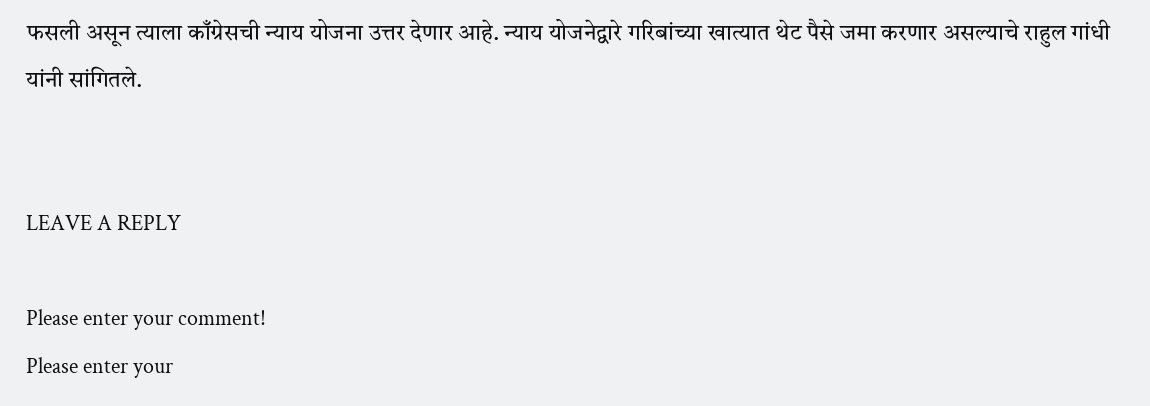फसली असून त्याला काँग्रेसची न्याय योजना उत्तर देणार आहे. न्याय योजनेद्वारे गरिबांच्या खात्यात थेट पैसे जमा करणार असल्याचे राहुल गांधी यांनी सांगितले.


LEAVE A REPLY

Please enter your comment!
Please enter your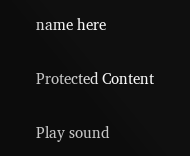name here

Protected Content

Play sound